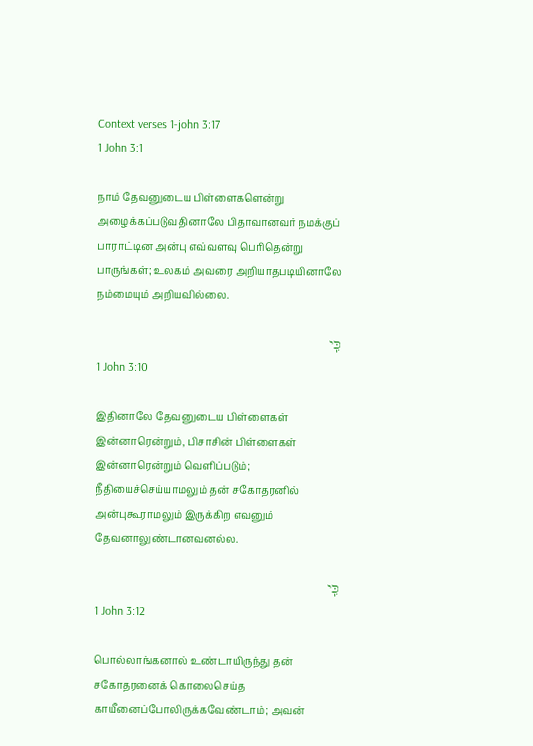Context verses 1-john 3:17
1 John 3:1

நாம் தேவனுடைய பிள்ளைகளென்று அழைக்கப்படுவதினாலே பிதாவானவர் நமக்குப் பாராட்டின அன்பு எவ்வளவு பெரிதென்று பாருங்கள்; உலகம் அவரை அறியாதபடியினாலே நம்மையும் அறியவில்லை.

כִּֽי
1 John 3:10

இதினாலே தேவனுடைய பிள்ளைகள் இன்னாரென்றும், பிசாசின் பிள்ளைகள் இன்னாரென்றும் வெளிப்படும்; நீதியைச்செய்யாமலும் தன் சகோதரனில் அன்புகூராமலும் இருக்கிற எவனும் தேவனாலுண்டானவனல்ல.

כִּֽי
1 John 3:12

பொல்லாங்கனால் உண்டாயிருந்து தன் சகோதரனைக் கொலைசெய்த காயீனைப்போலிருக்கவேண்டாம்; அவன்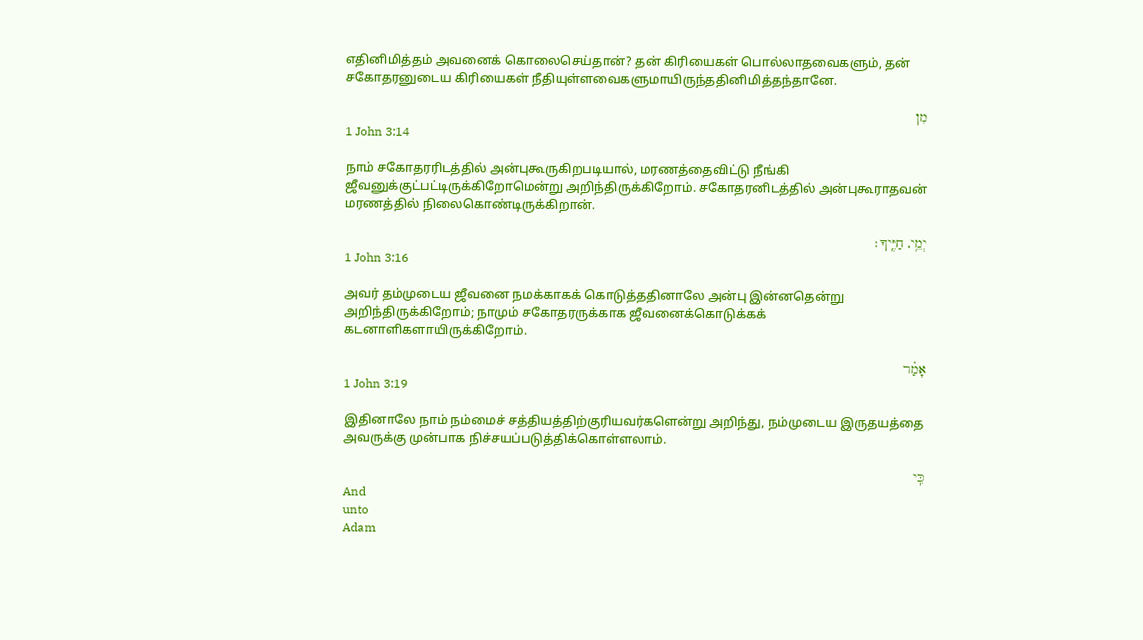எதினிமித்தம் அவனைக் கொலைசெய்தான்? தன் கிரியைகள் பொல்லாதவைகளும், தன் சகோதரனுடைய கிரியைகள் நீதியுள்ளவைகளுமாயிருந்ததினிமித்தந்தானே.

מִן
1 John 3:14

நாம் சகோதரரிடத்தில் அன்புகூருகிறபடியால், மரணத்தைவிட்டு நீங்கி ஜீவனுக்குட்பட்டிருக்கிறோமென்று அறிந்திருக்கிறோம். சகோதரனிடத்தில் அன்புகூராதவன் மரணத்தில் நிலைகொண்டிருக்கிறான்.

יְמֵ֥י, חַיֶּֽיךָ׃
1 John 3:16

அவர் தம்முடைய ஜீவனை நமக்காகக் கொடுத்ததினாலே அன்பு இன்னதென்று அறிந்திருக்கிறோம்; நாமும் சகோதரருக்காக ஜீவனைக்கொடுக்கக் கடனாளிகளாயிருக்கிறோம்.

אָמַ֗ר
1 John 3:19

இதினாலே நாம் நம்மைச் சத்தியத்திற்குரியவர்களென்று அறிந்து, நம்முடைய இருதயத்தை அவருக்கு முன்பாக நிச்சயப்படுத்திக்கொள்ளலாம்.

כִּֽי
And
unto
Adam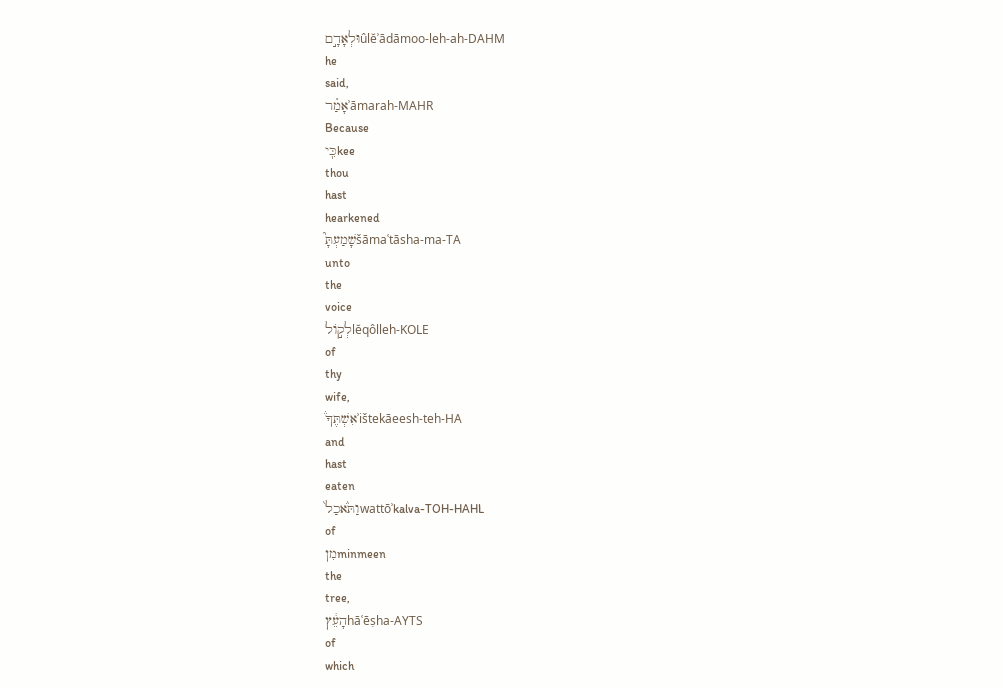וּלְאָדָ֣םûlĕʾādāmoo-leh-ah-DAHM
he
said,
אָמַ֗רʾāmarah-MAHR
Because
כִּֽיkee
thou
hast
hearkened
שָׁמַעְתָּ֮šāmaʿtāsha-ma-TA
unto
the
voice
לְק֣וֹלlĕqôlleh-KOLE
of
thy
wife,
אִשְׁתֶּךָ֒ʾištekāeesh-teh-HA
and
hast
eaten
וַתֹּ֙אכַל֙wattōʾkalva-TOH-HAHL
of
מִןminmeen
the
tree,
הָעֵ֔ץhāʿēṣha-AYTS
of
which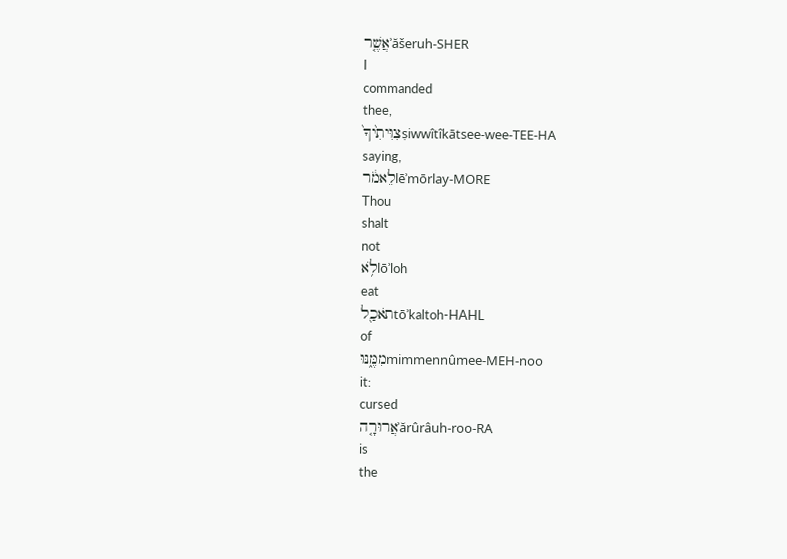אֲשֶׁ֤רʾăšeruh-SHER
I
commanded
thee,
צִוִּיתִ֙יךָ֙ṣiwwîtîkātsee-wee-TEE-HA
saying,
לֵאמֹ֔רlēʾmōrlay-MORE
Thou
shalt
not
לֹ֥אlōʾloh
eat
תֹאכַ֖לtōʾkaltoh-HAHL
of
מִמֶּ֑נּוּmimmennûmee-MEH-noo
it:
cursed
אֲרוּרָ֤הʾărûrâuh-roo-RA
is
the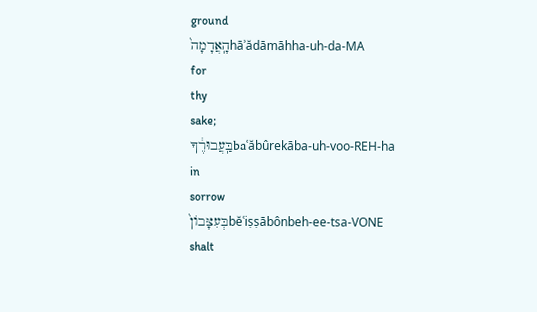ground
הָֽאֲדָמָה֙hāʾădāmāhha-uh-da-MA
for
thy
sake;
בַּֽעֲבוּרֶ֔ךָbaʿăbûrekāba-uh-voo-REH-ha
in
sorrow
בְּעִצָּבוֹן֙bĕʿiṣṣābônbeh-ee-tsa-VONE
shalt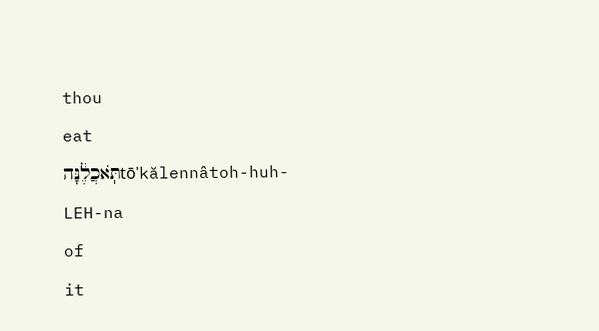thou
eat
תֹּֽאכֲלֶ֔נָּהtōʾkălennâtoh-huh-LEH-na
of
it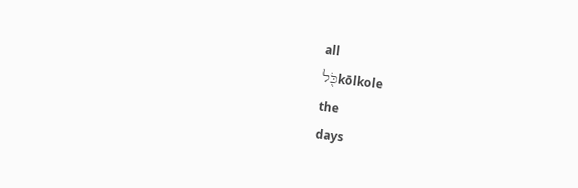all
כֹּ֖לkōlkole
the
days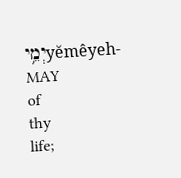יְמֵ֥יyĕmêyeh-MAY
of
thy
life;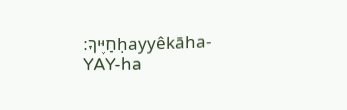חַיֶּיךָ׃ḥayyêkāha-YAY-ha